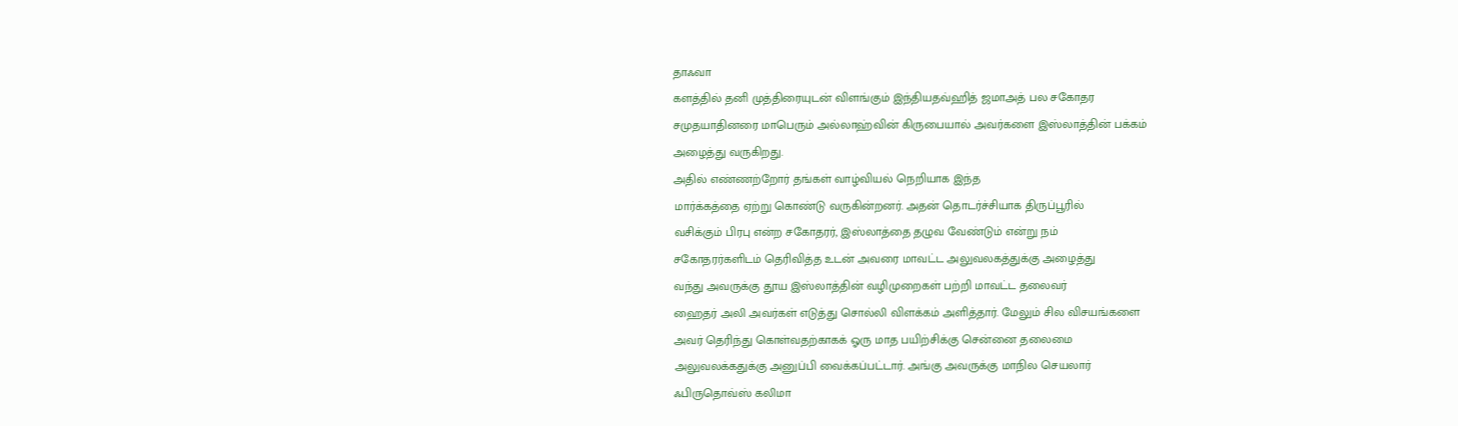தாஃவா
களத்தில் தனி முத்திரையுடன் விளங்கும் இந்தியதவ்ஹித் ஜமாஅத் பல சகோதர
சமுதயாதினரை மாபெரும் அல்லாஹ்வின் கிருபையால் அவர்களை இஸ்லாத்தின் பக்கம்
அழைத்து வருகிறது.
அதில் எண்ணற்றோர் தங்கள் வாழ்வியல் நெறியாக இந்த
மார்க்கத்தை ஏற்று கொண்டு வருகின்றனர். அதன் தொடர்ச்சியாக திருப்பூரில்
வசிக்கும் பிரபு என்ற சகோதரர், இஸ்லாத்தை தழுவ வேண்டும் என்று நம்
சகோதரர்களிடம் தெரிவித்த உடன் அவரை மாவட்ட அலுவலகத்துக்கு அழைத்து
வந்து அவருக்கு தூய இஸ்லாத்தின் வழிமுறைகள் பற்றி மாவட்ட தலைவர்
ஹைதர் அலி அவர்கள் எடுத்து சொல்லி விளக்கம் அளித்தார். மேலும் சில விசயங்களை
அவர் தெரிந்து கொள்வதற்காகக் ஓரு மாத பயிற்சிக்கு சென்னை தலைமை
அலுவலக்கதுக்கு அனுப்பி வைக்கப்பட்டார். அங்கு அவருக்கு மாநில செயலார்
ஃபிருதொவ்ஸ் கலிமா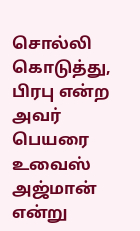சொல்லி கொடுத்து, பிரபு என்ற அவர் பெயரை உவைஸ் அஜ்மான்
என்று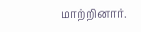மாற்றினார்.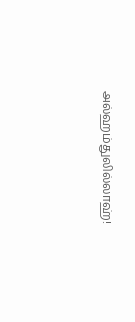அல்ஹம்துலில்லாஹ்!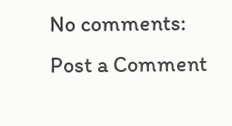No comments:
Post a Comment